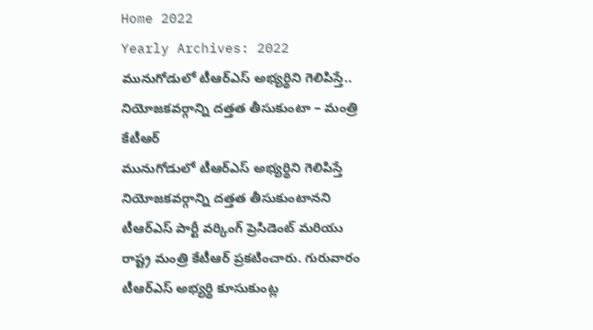Home 2022
Yearly Archives: 2022
మునుగోడులో టీఆర్ఎస్ అభ్యర్థిని గెలిపిస్తే.. నియోజకవర్గాన్ని దత్తత తీసుకుంటా – మంత్రి కేటీఆర్
మునుగోడులో టీఆర్ఎస్ అభ్యర్థిని గెలిపిస్తే నియోజకవర్గాన్ని దత్తత తీసుకుంటానని టీఆర్ఎస్ పార్టీ వర్కింగ్ ప్రెసిడెంట్ మరియు రాష్ట్ర మంత్రి కేటీఆర్ ప్రకటించారు. గురువారం టీఆర్ఎస్ అభ్యర్థి కూసుకుంట్ల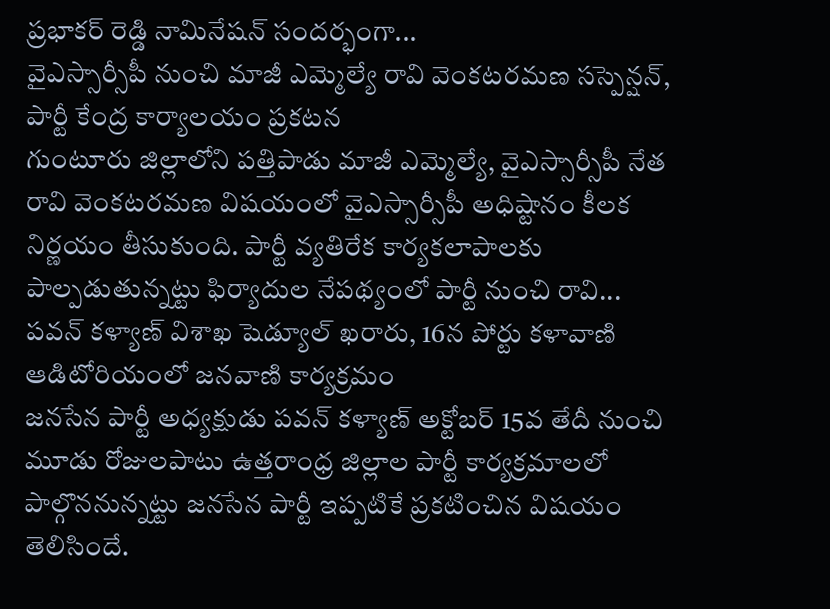ప్రభాకర్ రెడ్డి నామినేషన్ సందర్భంగా...
వైఎస్సార్సీపీ నుంచి మాజీ ఎమ్మెల్యే రావి వెంకటరమణ సస్పెన్షన్, పార్టీ కేంద్ర కార్యాలయం ప్రకటన
గుంటూరు జిల్లాలోని పత్తిపాడు మాజీ ఎమ్మెల్యే, వైఎస్సార్సీపీ నేత రావి వెంకటరమణ విషయంలో వైఎస్సార్సీపీ అధిష్టానం కీలక నిర్ణయం తీసుకుంది. పార్టీ వ్యతిరేక కార్యకలాపాలకు పాల్పడుతున్నట్టు ఫిర్యాదుల నేపథ్యంలో పార్టీ నుంచి రావి...
పవన్ కళ్యాణ్ విశాఖ షెడ్యూల్ ఖరారు, 16న పోర్టు కళావాణి ఆడిటోరియంలో జనవాణి కార్యక్రమం
జనసేన పార్టీ అధ్యక్షుడు పవన్ కళ్యాణ్ అక్టోబర్ 15వ తేదీ నుంచి మూడు రోజులపాటు ఉత్తరాంధ్ర జిల్లాల పార్టీ కార్యక్రమాలలో పాల్గొననున్నట్టు జనసేన పార్టీ ఇప్పటికే ప్రకటించిన విషయం తెలిసిందే.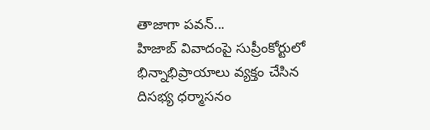తాజాగా పవన్...
హిజాబ్ వివాదంపై సుప్రీంకోర్టులో భిన్నాభిప్రాయాలు వ్యక్తం చేసిన దిసభ్య ధర్మాసనం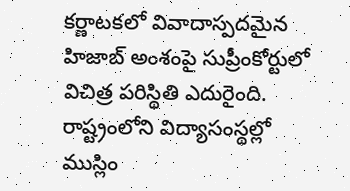కర్ణాటకలో వివాదాస్పదమైన హిజాబ్ అంశంపై సుప్రీంకోర్టులో విచిత్ర పరిస్థితి ఎదురైంది. రాష్ట్రంలోని విద్యాసంస్థల్లో ముస్లిం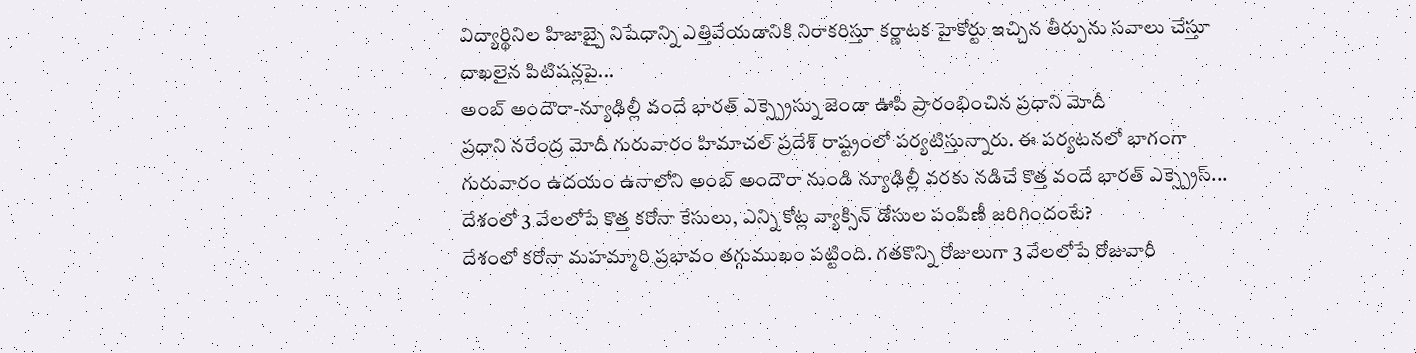విద్యార్థినిల హిజాబ్పై నిషేధాన్ని ఎత్తివేయడానికి నిరాకరిస్తూ కర్ణాటక హైకోర్టు ఇచ్చిన తీర్పును సవాలు చేస్తూ దాఖలైన పిటిషన్లపై...
అంబ్ అందౌరా-న్యూఢిల్లీ వందే భారత్ ఎక్స్ప్రెస్ను జెండా ఊపి ప్రారంభించిన ప్రధాని మోదీ
ప్రధాని నరేంద్ర మోదీ గురువారం హిమాచల్ ప్రదేశ్ రాష్ట్రంలో పర్యటిస్తున్నారు. ఈ పర్యటనలో భాగంగా గురువారం ఉదయం ఉనాలోని అంబ్ అందౌరా నుండి న్యూఢిల్లీ వరకు నడిచే కొత్త వందే భారత్ ఎక్స్ప్రెస్...
దేశంలో 3 వేలలోపే కొత్త కరోనా కేసులు, ఎన్ని కోట్ల వ్యాక్సిన్ డోసుల పంపిణీ జరిగిందంటే?
దేశంలో కరోనా మహమ్మారి ప్రభావం తగ్గుముఖం పట్టింది. గతకొన్ని రోజులుగా 3 వేలలోపే రోజువారీ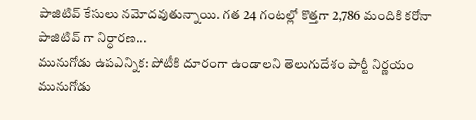పాజిటివ్ కేసులు నమోదవుతున్నాయి. గత 24 గంటల్లో కొత్తగా 2,786 మందికి కరోనా పాజిటివ్ గా నిర్ధారణ...
మునుగోడు ఉపఎన్నిక: పోటీకి దూరంగా ఉండాలని తెలుగుదేశం పార్టీ నిర్ణయం
మునుగోడు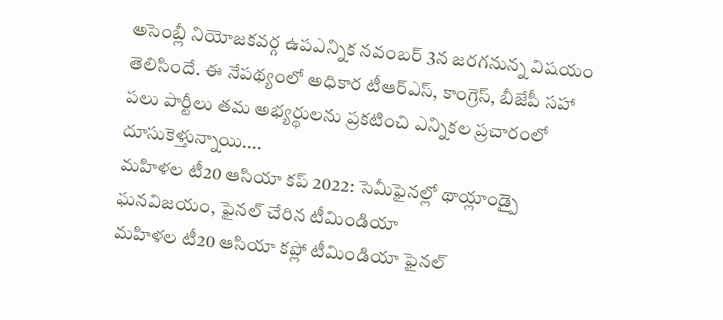అసెంబ్లీ నియోజకవర్గ ఉపఎన్నిక నవంబర్ 3న జరగనున్న విషయం తెలిసిందే. ఈ నేపథ్యంలో అధికార టీఆర్ఎస్, కాంగ్రెస్, బీజేపీ సహా పలు పార్టీలు తమ అభ్యర్థులను ప్రకటించి ఎన్నికల ప్రచారంలో దూసుకెళ్తున్నాయి....
మహిళల టీ20 ఆసియా కప్ 2022: సెమీఫైనల్లో థాయ్లాండ్పై ఘనవిజయం, ఫైనల్ చేరిన టీమిండియా
మహిళల టీ20 ఆసియా కప్లో టీమిండియా ఫైనల్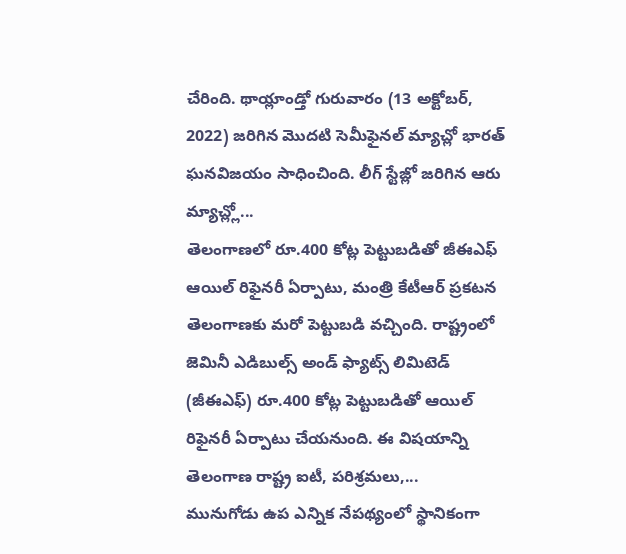చేరింది. థాయ్లాండ్తో గురువారం (13 అక్టోబర్, 2022) జరిగిన మొదటి సెమీఫైనల్ మ్యాచ్లో భారత్ ఘనవిజయం సాధించింది. లీగ్ స్టేజ్లో జరిగిన ఆరు మ్యాచ్ల్లో...
తెలంగాణలో రూ.400 కోట్ల పెట్టుబడితో జీఈఎఫ్ ఆయిల్ రిఫైనరీ ఏర్పాటు, మంత్రి కేటీఆర్ ప్రకటన
తెలంగాణకు మరో పెట్టుబడి వచ్చింది. రాష్ట్రంలో జెమినీ ఎడిబుల్స్ అండ్ ఫ్యాట్స్ లిమిటెడ్ (జీఈఎఫ్) రూ.400 కోట్ల పెట్టుబడితో ఆయిల్ రిఫైనరీ ఏర్పాటు చేయనుంది. ఈ విషయాన్ని తెలంగాణ రాష్ట్ర ఐటీ, పరిశ్రమలు,...
మునుగోడు ఉప ఎన్నిక నేపథ్యంలో స్థానికంగా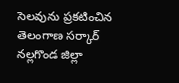సెలవును ప్రకటించిన తెలంగాణ సర్కార్
నల్లగొండ జిల్లా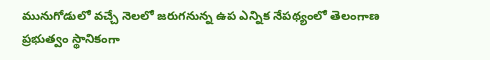మునుగోడులో వచ్చే నెలలో జరుగనున్న ఉప ఎన్నిక నేపథ్యంలో తెలంగాణ ప్రభుత్వం స్థానికంగా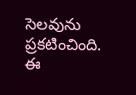సెలవును ప్రకటించింది. ఈ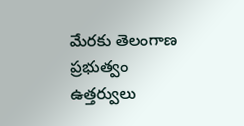మేరకు తెలంగాణ ప్రభుత్వం ఉత్తర్వులు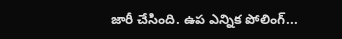జారీ చేసింది. ఉప ఎన్నిక పోలింగ్...